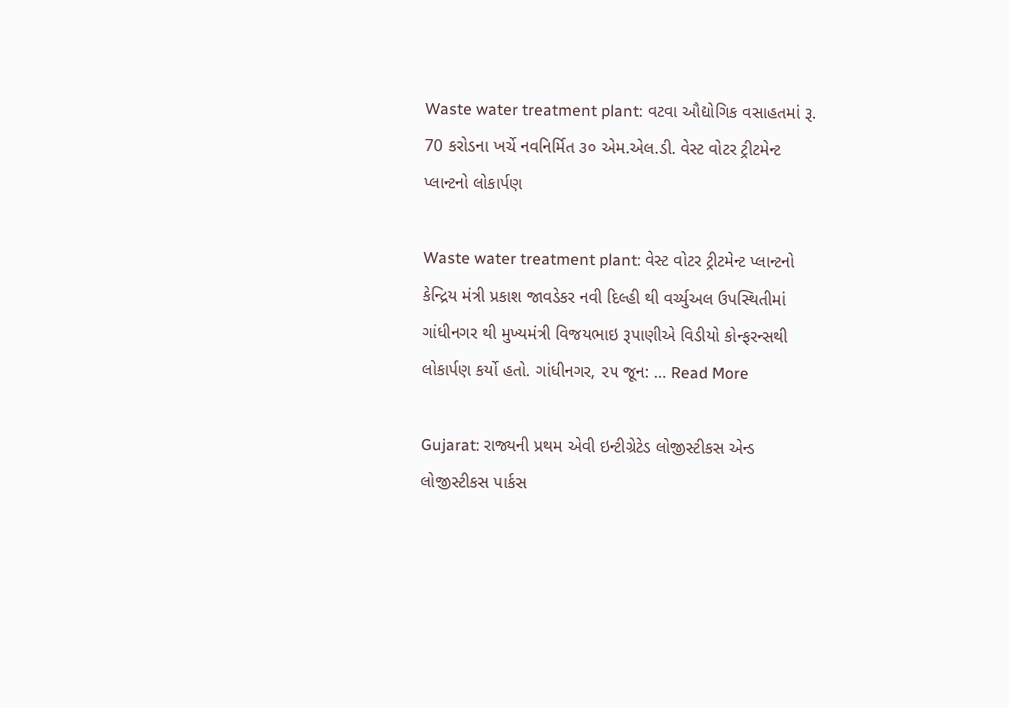Waste water treatment plant: વટવા ઔદ્યોગિક વસાહતમાં રૂ. 70 કરોડના ખર્ચે નવનિર્મિત ૩૦ એમ.એલ.ડી. વેસ્ટ વોટર ટ્રીટમેન્ટ પ્લાન્ટનો લોકાર્પણ

Waste water treatment plant: વેસ્ટ વોટર ટ્રીટમેન્ટ પ્લાન્ટનો કેન્દ્રિય મંત્રી પ્રકાશ જાવડેકર નવી દિલ્હી થી વર્ચ્યુઅલ ઉપસ્થિતીમાં ગાંધીનગર થી મુખ્યમંત્રી વિજયભાઇ રૂપાણીએ વિડીયો કોન્ફરન્સથી લોકાર્પણ કર્યો હતો. ગાંધીનગર, ૨૫ જૂન: … Read More

Gujarat: રાજ્યની પ્રથમ એવી ઇન્ટીગ્રેટેડ લોજીસ્ટીકસ એન્ડ લોજીસ્ટીકસ પાર્કસ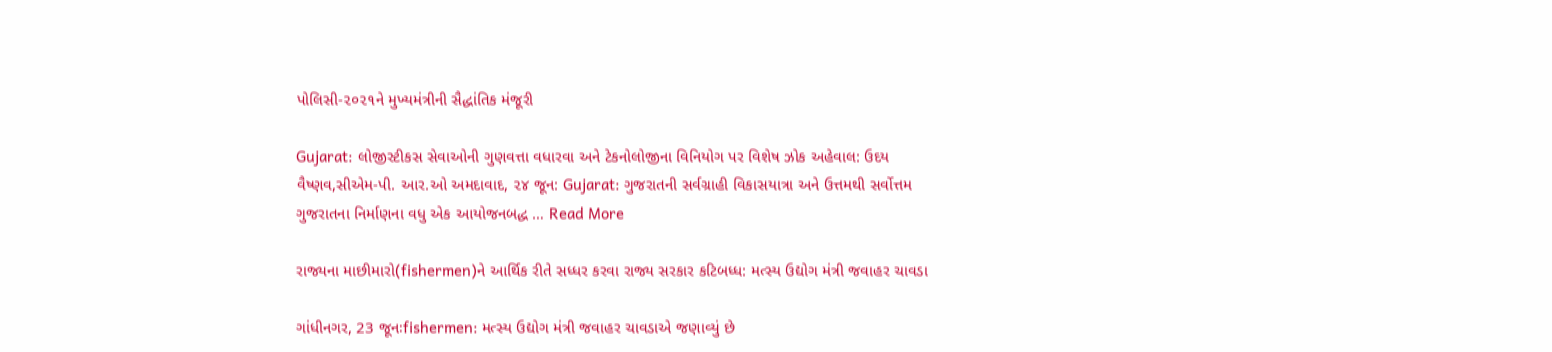પોલિસી-૨૦૨૧ને મુખ્યમંત્રીની સૈદ્ધાંતિક મંજૂરી

Gujarat: લોજીસ્ટીકસ સેવાઓની ગુણવત્તા વધારવા અને ટેકનોલોજીના વિનિયોગ પર વિશેષ ઝોક અહેવાલ: ઉદય વૈષ્ણવ,સીએમ-પી. આર.ઓ અમદાવાદ, ૨૪ જૂન: Gujarat: ગુજરાતની સર્વગ્રાહી વિકાસયાત્રા અને ઉત્તમથી સર્વોત્તમ ગુજરાતના નિર્માણના વધુ એક આયોજનબદ્ધ … Read More

રાજ્યના માછીમારો(fishermen)ને આર્થિક રીતે સધ્ધર કરવા રાજ્ય સરકાર કટિબધ્ધ: મત્સ્ય ઉદ્યોગ મંત્રી જવાહર ચાવડા

ગાંધીનગર, 23 જૂનઃfishermen: મત્સ્ય ઉદ્યોગ મંત્રી જવાહર ચાવડાએ જણાવ્યું છે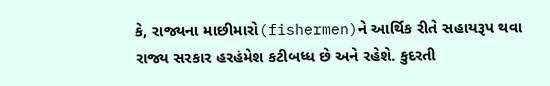કે, રાજ્યના માછીમારો(fishermen)ને આર્થિક રીતે સહાયરૂપ થવા રાજ્ય સરકાર હરહંમેશ કટીબધ્ધ છે અને રહેશે. કુદરતી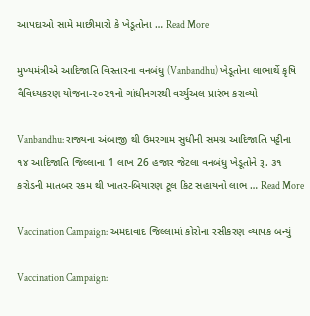આપદાઓ સામે માછીમારો કે ખેડૂતોના … Read More

મુખ્યમંત્રીએ આદિજાતિ વિસ્તારના વનબંધુ (Vanbandhu) ખેડૂતોના લાભાર્થે કૃષિ વૈવિધ્યકરણ યોજના-૨૦૨૧નો ગાંધીનગરથી વર્ચ્યુઅલ પ્રારંભ કરાવ્યો

Vanbandhu: રાજ્યના અંબાજી થી ઉમરગામ સુધીની સમગ્ર આદિજાતિ પટ્ટીના ૧૪ આદિજાતિ જિલ્લાના 1 લાખ 26 હજાર જેટલા વનબંધુ ખેડૂતોને રૂ. ૩૧ કરોડની માતબર રકમ થી ખાતર-બિયારણ ટૂલ કિટ સહાયનો લાભ … Read More

Vaccination Campaign: અમદાવાદ જિલ્લામાં કોરોના રસીકરણ વ્યાપક બન્યું

Vaccination Campaign: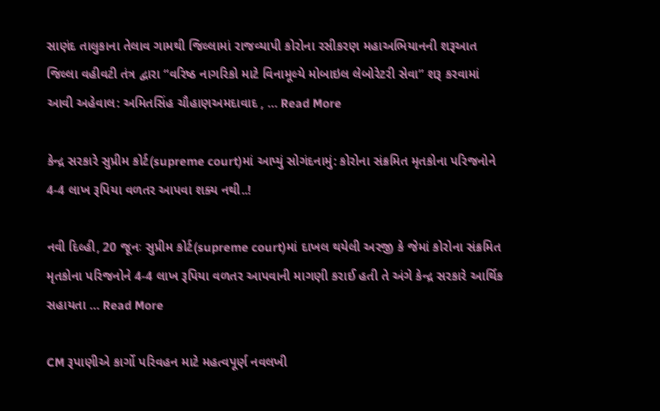સાણંદ તાલુકાના તેલાવ ગામથી જિલ્લામાં રાજવ્યાપી કોરોના રસીકરણ મહાઅભિયાનની શરૂઆત જિલ્લા વહીવટી તંત્ર દ્વારા “વરિષ્ઠ નાગરિકો માટે વિનામૂલ્યે મોબાઇલ લેબોરેટરી સેવા” શરૂ કરવામાં આવી અહેવાલ: અમિતસિંહ ચૌહાણઅમદાવાદ , … Read More

કેન્દ્ર સરકારે સુપ્રીમ કોર્ટ(supreme court)માં આપ્યું સોગંદનામું: કોરોના સંક્રમિત મૃતકોના પરિજનોને 4-4 લાખ રૂપિયા વળતર આપવા શક્ય નથી..!

નવી દિલ્હી, 20 જૂનઃ સુપ્રીમ કોર્ટ(supreme court)માં દાખલ થયેલી અરજી કે જેમાં કોરોના સંક્રમિત મૃતકોના પરિજનોને 4-4 લાખ રૂપિયા વળતર આપવાની માગણી કરાઈ હતી તે અંગે કેન્દ્ર સરકારે આર્થિક સહાયતા … Read More

CM રૂપાણીએ કાર્ગો પરિવહન માટે મહત્વપૂર્ણ નવલખી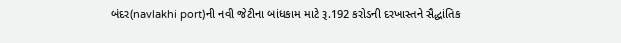બંદર(navlakhi port)ની નવી જેટીના બાંધકામ માટે રૂ.192 કરોડની દરખાસ્તને સૈદ્ધાંતિક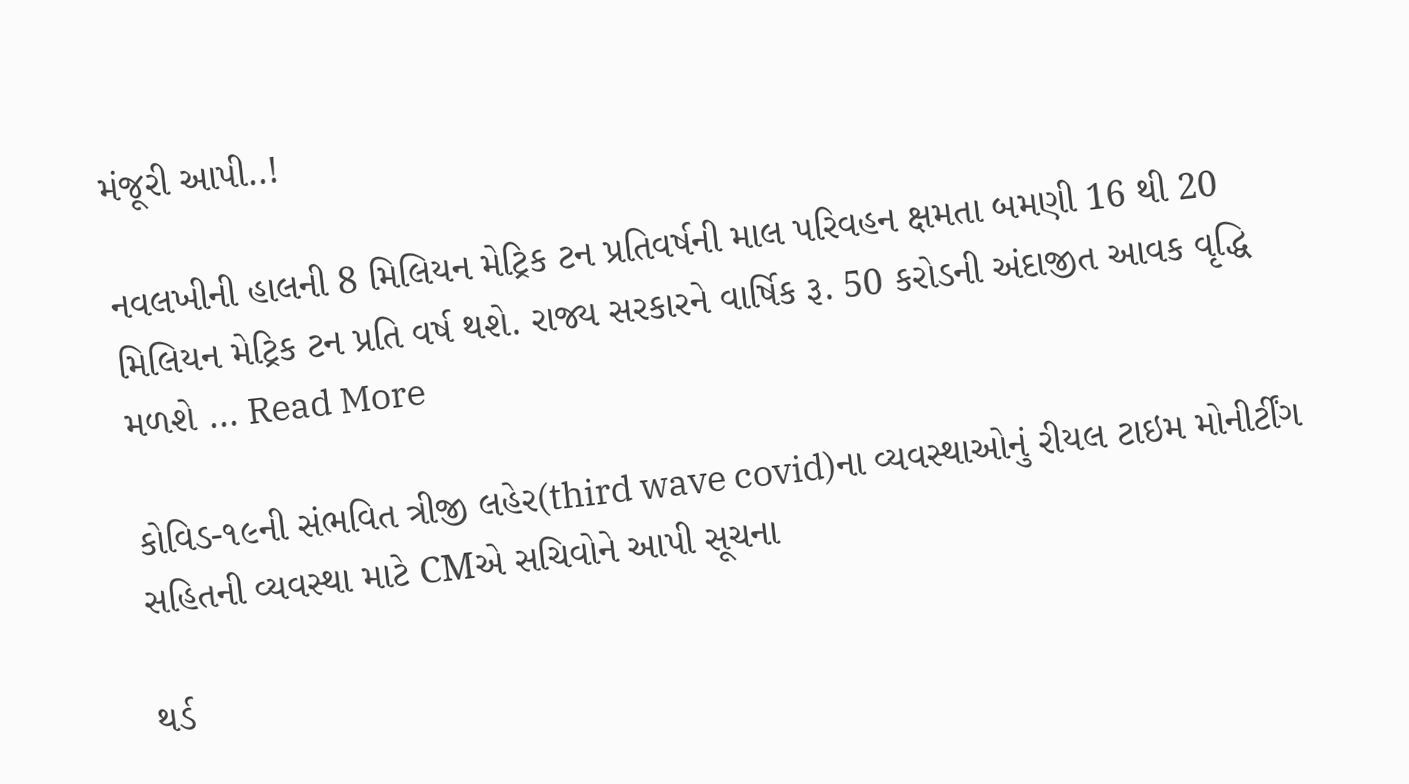મંજૂરી આપી..!

નવલખીની હાલની 8 મિલિયન મેટ્રિક ટન પ્રતિવર્ષની માલ પરિવહન ક્ષમતા બમણી 16 થી 20 મિલિયન મેટ્રિક ટન પ્રતિ વર્ષ થશે. રાજ્ય સરકારને વાર્ષિક રૂ. 50 કરોડની અંદાજીત આવક વૃદ્ધિ મળશે … Read More

કોવિડ-૧૯ની સંભવિત ત્રીજી લહેર(third wave covid)ના વ્યવસ્થાઓનું રીયલ ટાઇમ મોનીર્ટીંગ સહિતની વ્યવસ્થા માટે CMએ સચિવોને આપી સૂચના

થર્ડ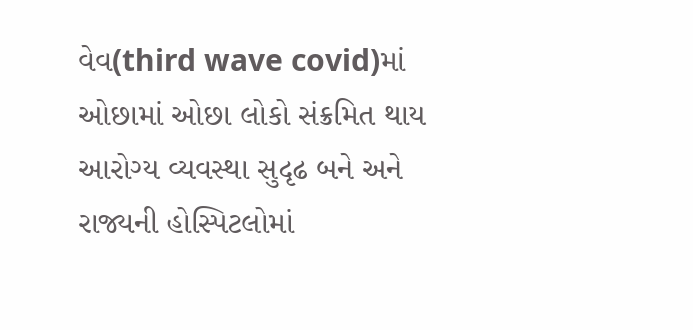વેવ(third wave covid)માં ઓછામાં ઓછા લોકો સંક્રમિત થાય આરોગ્ય વ્યવસ્થા સુદૃઢ બને અને રાજ્યની હોસ્પિટલોમાં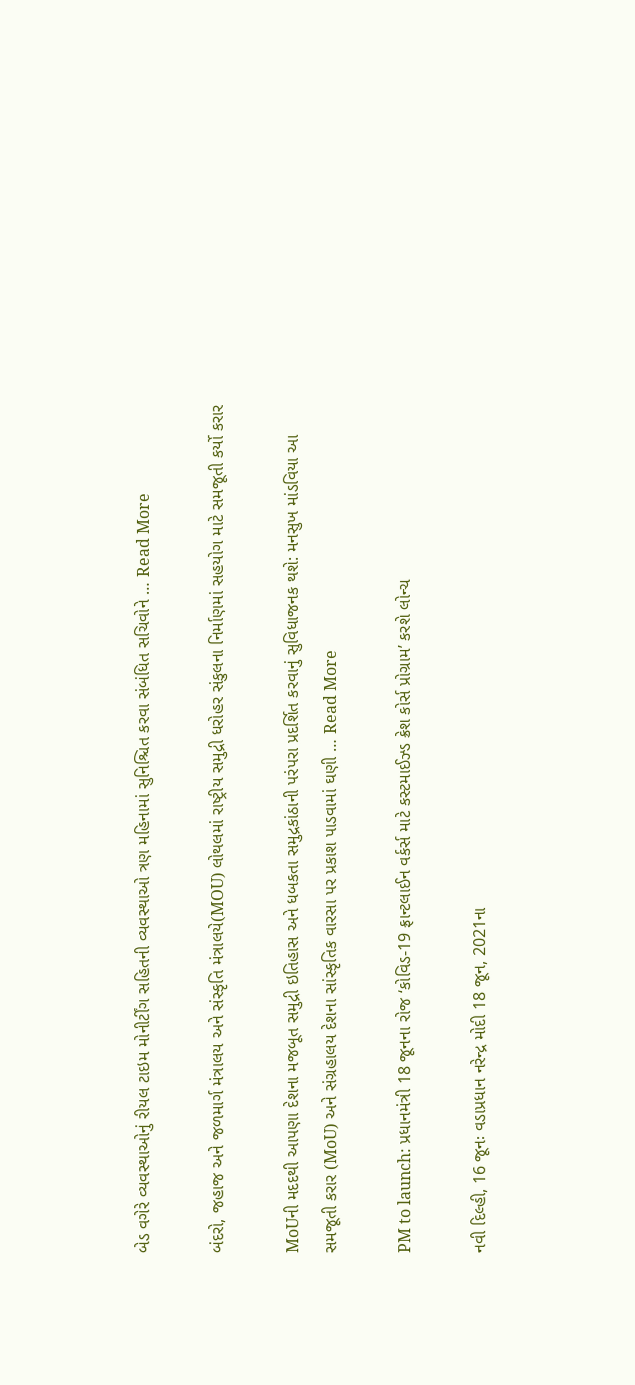બેડ વગેરે વ્યવસ્થાઓનું રીયલ ટાઇમ મોનીર્ટીંગ સહિતની વ્યવસ્થાઓ ત્રણ મહિનામાં સુનિશ્ચિત કરવા સંબંધિત સચિવોને … Read More

બંદરો, જહાજ અને જળમાર્ગ મંત્રાલય અને સંસ્કૃતિ મંત્રાલયે(MOU) લોથલમાં રાષ્ટ્રીય સમુદ્રી ધરોહર સંકુલના નિર્માણમાં સહયોગ માટે સમજૂતી કર્યો કરાર

MoUની મદદથી આપણા દેશના મજબૂત સમુદ્રી ઇતિહાસ અને ધબકતા સમુદ્રકાંઠાની પરંપરા પ્રદર્શિત કરવાનું સુવિધાજનક થશે: મનસુખ માંડવિયા આ સમજૂતી કરાર (MoU) અને સંગ્રહાલય દેશના સાંસ્કૃતિક વારસા પર પ્રકાશ પાડવામાં ઘણી … Read More

PM to launch: પ્રધાનમંત્રી 18 જૂનના રોજ ‘કોવિડ-19 ફ્રાન્ટલાઈન વર્કર્સ માટે કસ્ટમાઈઝ્ડ ક્રેશ કોર્સ પ્રોગ્રામ’ કરશે લોન્ચ

નવી દિલ્હી, 16 જૂનઃ વડાપ્રધાન નરેન્દ્ર મોદી 18 જૂન, 2021ના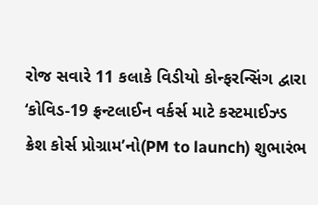રોજ સવારે 11 કલાકે વિડીયો કોન્ફરન્સિંગ દ્વારા ‘કોવિડ-19 ફ્રન્ટલાઈન વર્કર્સ માટે કસ્ટમાઈઝ્ડ ક્રેશ કોર્સ પ્રોગ્રામ’નો(PM to launch) શુભારંભ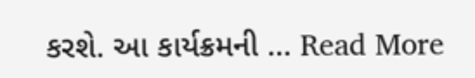કરશે. આ કાર્યક્રમની … Read More